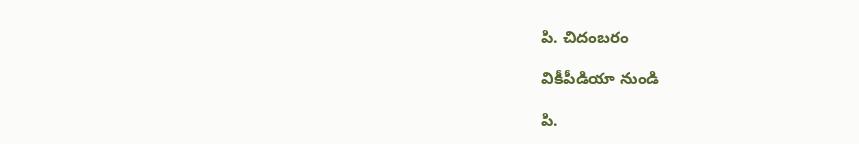పి. చిదంబరం

వికీపీడియా నుండి

పి.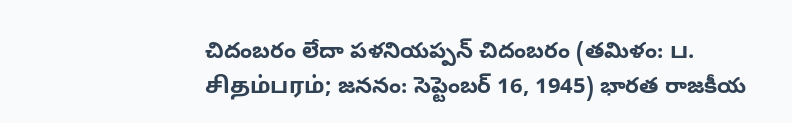చిదంబరం లేదా పళనియప్పన్ చిదంబరం (తమిళం: ப. சிதம்பரம்; జననం: సెప్టెంబర్ 16, 1945) భారత రాజకీయ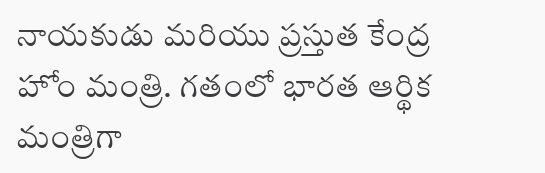నాయకుడు మరియు ప్రస్తుత కేంద్ర హోం మంత్రి. గతంలో భారత ఆర్థిక మంత్రిగా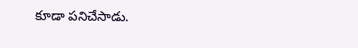కూడా పనిచేసాడు.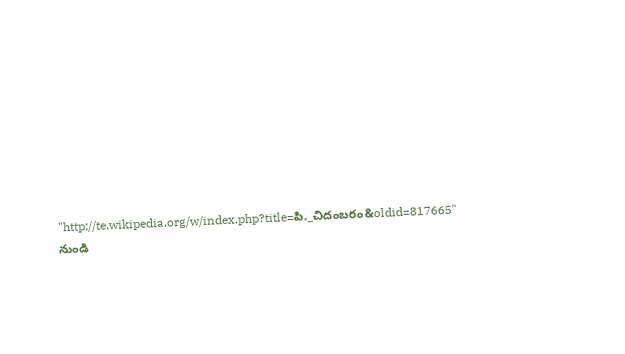"http://te.wikipedia.org/w/index.php?title=పి._చిదంబరం&oldid=817665" నుండి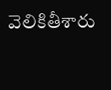వెలికితీశారు